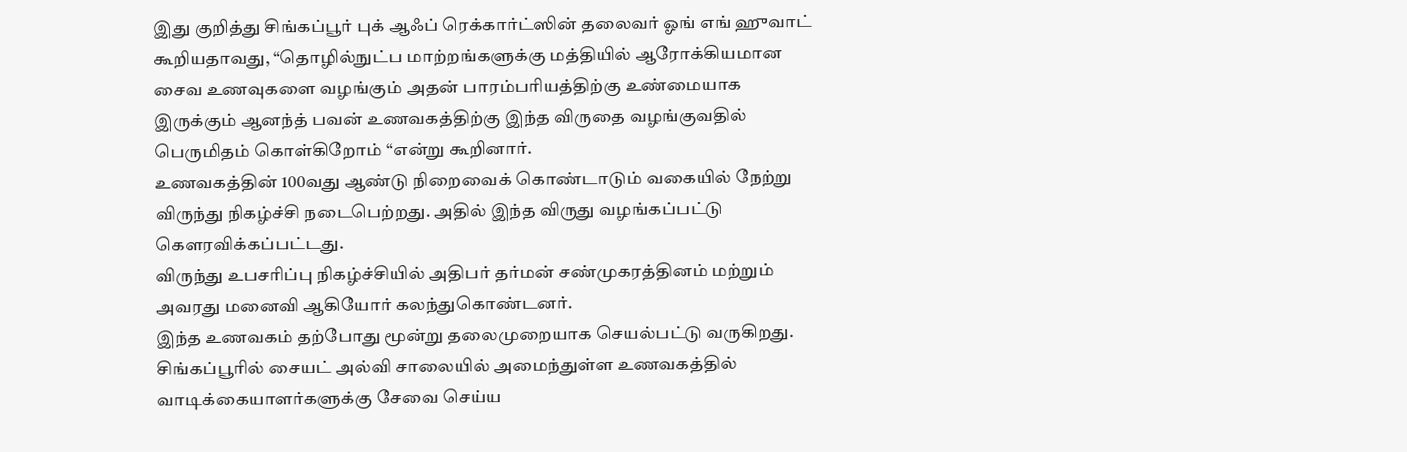இது குறித்து சிங்கப்பூர் புக் ஆஃப் ரெக்கார்ட்ஸின் தலைவர் ஓங் எங் ஹுவாட் கூறியதாவது, “தொழில்நுட்ப மாற்றங்களுக்கு மத்தியில் ஆரோக்கியமான சைவ உணவுகளை வழங்கும் அதன் பாரம்பரியத்திற்கு உண்மையாக இருக்கும் ஆனந்த் பவன் உணவகத்திற்கு இந்த விருதை வழங்குவதில் பெருமிதம் கொள்கிறோம் “என்று கூறினார்.
உணவகத்தின் 100வது ஆண்டு நிறைவைக் கொண்டாடும் வகையில் நேற்று விருந்து நிகழ்ச்சி நடைபெற்றது. அதில் இந்த விருது வழங்கப்பட்டு கெளரவிக்கப்பட்டது.
விருந்து உபசரிப்பு நிகழ்ச்சியில் அதிபர் தர்மன் சண்முகரத்தினம் மற்றும் அவரது மனைவி ஆகியோர் கலந்துகொண்டனர்.
இந்த உணவகம் தற்போது மூன்று தலைமுறையாக செயல்பட்டு வருகிறது. சிங்கப்பூரில் சையட் அல்வி சாலையில் அமைந்துள்ள உணவகத்தில் வாடிக்கையாளர்களுக்கு சேவை செய்ய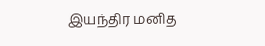இயந்திர மனித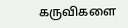கருவிகளை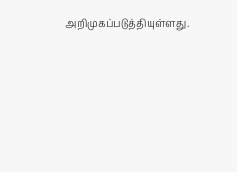அறிமுகப்படுத்தியுள்ளது.